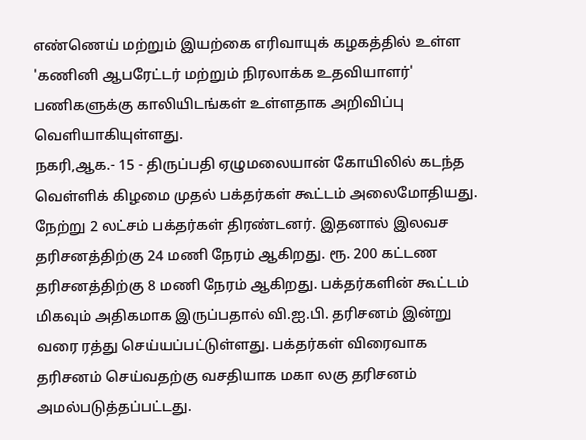எண்ணெய் மற்றும் இயற்கை எரிவாயுக் கழகத்தில் உள்ள 'கணினி ஆபரேட்டர் மற்றும் நிரலாக்க உதவியாளர்' பணிகளுக்கு காலியிடங்கள் உள்ளதாக அறிவிப்பு வெளியாகியுள்ளது.
நகரி,ஆக.- 15 - திருப்பதி ஏழுமலையான் கோயிலில் கடந்த வெள்ளிக் கிழமை முதல் பக்தர்கள் கூட்டம் அலைமோதியது. நேற்று 2 லட்சம் பக்தர்கள் திரண்டனர். இதனால் இலவச தரிசனத்திற்கு 24 மணி நேரம் ஆகிறது. ரூ. 200 கட்டண தரிசனத்திற்கு 8 மணி நேரம் ஆகிறது. பக்தர்களின் கூட்டம் மிகவும் அதிகமாக இருப்பதால் வி.ஐ.பி. தரிசனம் இன்று வரை ரத்து செய்யப்பட்டுள்ளது. பக்தர்கள் விரைவாக தரிசனம் செய்வதற்கு வசதியாக மகா லகு தரிசனம் அமல்படுத்தப்பட்டது.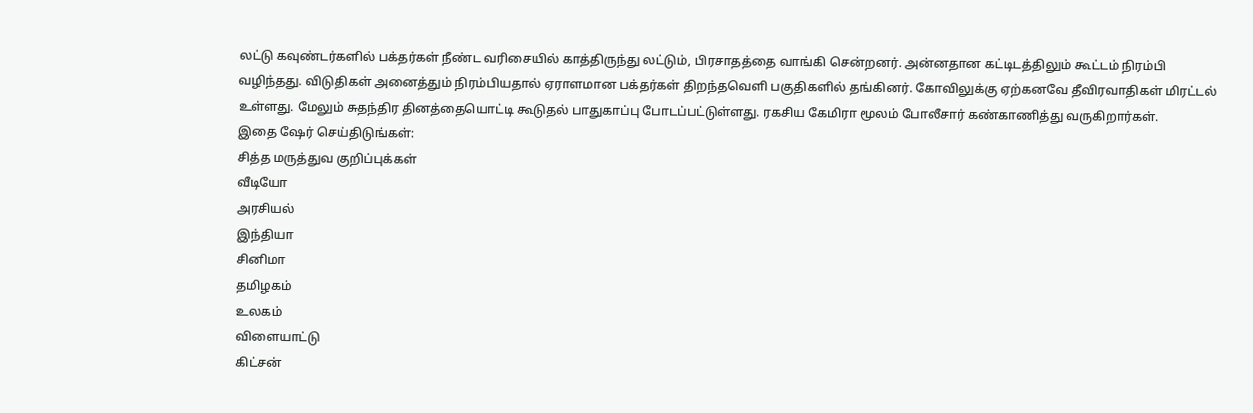லட்டு கவுண்டர்களில் பக்தர்கள் நீண்ட வரிசையில் காத்திருந்து லட்டும், பிரசாதத்தை வாங்கி சென்றனர். அன்னதான கட்டிடத்திலும் கூட்டம் நிரம்பி வழிந்தது. விடுதிகள் அனைத்தும் நிரம்பியதால் ஏராளமான பக்தர்கள் திறந்தவெளி பகுதிகளில் தங்கினர். கோவிலுக்கு ஏற்கனவே தீவிரவாதிகள் மிரட்டல் உள்ளது. மேலும் சுதந்திர தினத்தையொட்டி கூடுதல் பாதுகாப்பு போடப்பட்டுள்ளது. ரகசிய கேமிரா மூலம் போலீசார் கண்காணித்து வருகிறார்கள்.
இதை ஷேர் செய்திடுங்கள்:
சித்த மருத்துவ குறிப்புக்கள்
வீடியோ
அரசியல்
இந்தியா
சினிமா
தமிழகம்
உலகம்
விளையாட்டு
கிட்சன்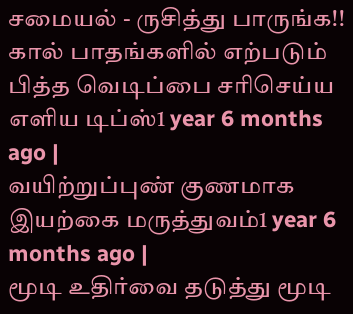சமையல் - ருசித்து பாருங்க!!
கால் பாதங்களில் எற்படும் பித்த வெடிப்பை சரிசெய்ய எளிய டிப்ஸ்1 year 6 months ago |
வயிற்றுப்புண் குணமாக இயற்கை மருத்துவம்1 year 6 months ago |
மூடி உதிர்வை தடுத்து மூடி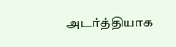அடர்த்தியாக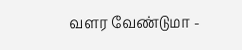வளர வேண்டுமா -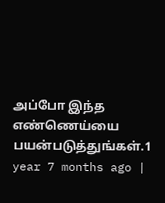அப்போ இந்த எண்ணெய்யை பயன்படுத்துங்கள்.1 year 7 months ago |